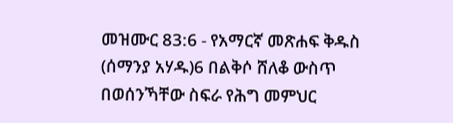መዝሙር 83:6 - የአማርኛ መጽሐፍ ቅዱስ (ሰማንያ አሃዱ)6 በልቅሶ ሸለቆ ውስጥ በወሰንኻቸው ስፍራ የሕግ መምህር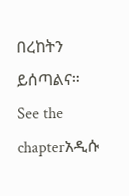በረከትን ይሰጣልና። See the chapterአዲሱ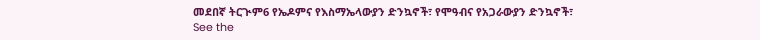መደበኛ ትርጒም6 የኤዶምና የእስማኤላውያን ድንኳኖች፣ የሞዓብና የአጋራውያን ድንኳኖች፣ See the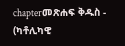chapterመጽሐፍ ቅዱስ - (ካቶሊካዊ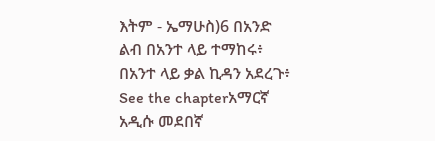እትም - ኤማሁስ)6 በአንድ ልብ በአንተ ላይ ተማከሩ፥ በአንተ ላይ ቃል ኪዳን አደረጉ፥ See the chapterአማርኛ አዲሱ መደበኛ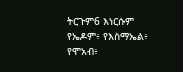ትርጉም6 እነርሱም የኤዶም፥ የእስማኤል፥ የሞአብ፥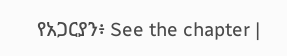የአጋርያን፥ See the chapter |